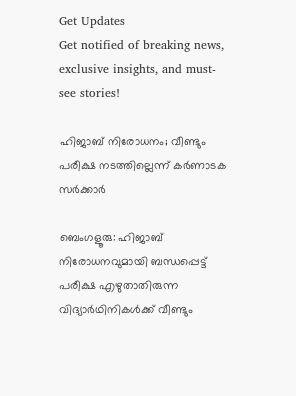Get Updates
Get notified of breaking news, exclusive insights, and must-see stories!

ഹിജാബ് നിരോധനം; വീണ്ടും പരീക്ഷ നടത്തില്ലെന്ന് കര്‍ണാടക സര്‍ക്കാര്‍

ബെംഗളൂരു: ഹിജാബ് നിരോധനവുമായി ബന്ധപ്പെട്ട് പരീക്ഷ എഴുതാതിരുന്ന വിദ്യാര്‍ഥിനികള്‍ക്ക് വീണ്ടും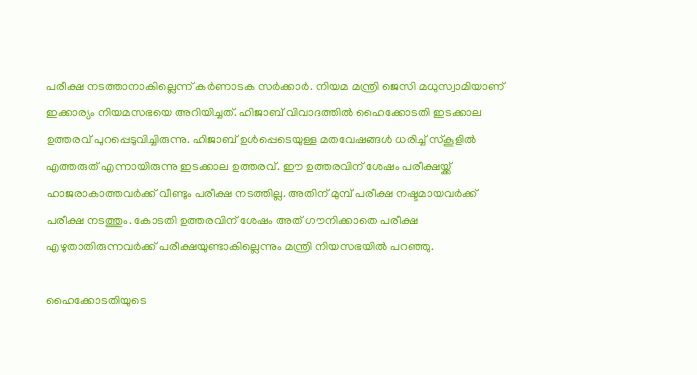പരീക്ഷ നടത്താനാകില്ലെന്ന് കര്‍ണാടക സര്‍ക്കാര്‍. നിയമ മന്ത്രി ജെസി മധുസ്വാമിയാണ് ഇക്കാര്യം നിയമസഭയെ അറിയിച്ചത്. ഹിജാബ് വിവാദത്തില്‍ ഹൈക്കോടതി ഇടക്കാല ഉത്തരവ് പുറപ്പെടുവിച്ചിരുന്നു. ഹിജാബ് ഉള്‍പ്പെടെയുള്ള മതവേഷങ്ങള്‍ ധരിച്ച് സ്‌കൂളില്‍ എത്തരുത് എന്നായിരുന്നു ഇടക്കാല ഉത്തരവ്. ഈ ഉത്തരവിന് ശേഷം പരീക്ഷയ്ക്ക് ഹാജരാകാത്തവര്‍ക്ക് വീണ്ടും പരീക്ഷ നടത്തില്ല. അതിന് മുമ്പ് പരീക്ഷ നഷ്ടമായവര്‍ക്ക് പരീക്ഷ നടത്തും. കോടതി ഉത്തരവിന് ശേഷം അത് ഗൗനിക്കാതെ പരീക്ഷ എഴുതാതിരുന്നവര്‍ക്ക് പരീക്ഷയുണ്ടാകില്ലെന്നും മന്ത്രി നിയസഭയില്‍ പറഞ്ഞു.

ഹൈക്കോടതിയുടെ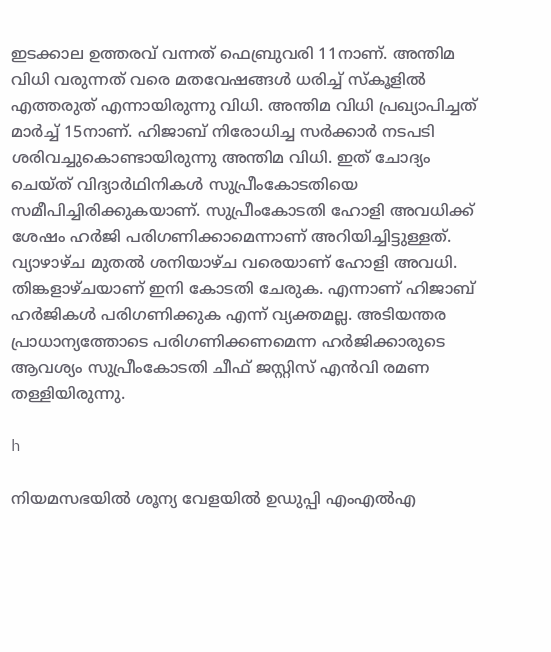ഇടക്കാല ഉത്തരവ് വന്നത് ഫെബ്രുവരി 11നാണ്. അന്തിമ വിധി വരുന്നത് വരെ മതവേഷങ്ങള്‍ ധരിച്ച് സ്‌കൂളില്‍ എത്തരുത് എന്നായിരുന്നു വിധി. അന്തിമ വിധി പ്രഖ്യാപിച്ചത് മാര്‍ച്ച് 15നാണ്. ഹിജാബ് നിരോധിച്ച സര്‍ക്കാര്‍ നടപടി ശരിവച്ചുകൊണ്ടായിരുന്നു അന്തിമ വിധി. ഇത് ചോദ്യം ചെയ്ത് വിദ്യാര്‍ഥിനികള്‍ സുപ്രീംകോടതിയെ സമീപിച്ചിരിക്കുകയാണ്. സുപ്രീംകോടതി ഹോളി അവധിക്ക് ശേഷം ഹര്‍ജി പരിഗണിക്കാമെന്നാണ് അറിയിച്ചിട്ടുള്ളത്. വ്യാഴാഴ്ച മുതല്‍ ശനിയാഴ്ച വരെയാണ് ഹോളി അവധി. തിങ്കളാഴ്ചയാണ് ഇനി കോടതി ചേരുക. എന്നാണ് ഹിജാബ് ഹര്‍ജികള്‍ പരിഗണിക്കുക എന്ന് വ്യക്തമല്ല. അടിയന്തര പ്രാധാന്യത്തോടെ പരിഗണിക്കണമെന്ന ഹര്‍ജിക്കാരുടെ ആവശ്യം സുപ്രീംകോടതി ചീഫ് ജസ്റ്റിസ് എന്‍വി രമണ തള്ളിയിരുന്നു.

h

നിയമസഭയില്‍ ശൂന്യ വേളയില്‍ ഉഡുപ്പി എംഎല്‍എ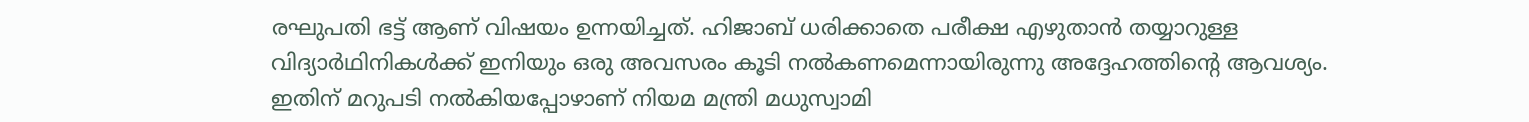രഘുപതി ഭട്ട് ആണ് വിഷയം ഉന്നയിച്ചത്. ഹിജാബ് ധരിക്കാതെ പരീക്ഷ എഴുതാന്‍ തയ്യാറുള്ള വിദ്യാര്‍ഥിനികള്‍ക്ക് ഇനിയും ഒരു അവസരം കൂടി നല്‍കണമെന്നായിരുന്നു അദ്ദേഹത്തിന്റെ ആവശ്യം. ഇതിന് മറുപടി നല്‍കിയപ്പോഴാണ് നിയമ മന്ത്രി മധുസ്വാമി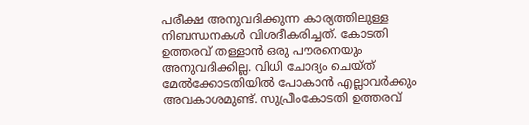പരീക്ഷ അനുവദിക്കുന്ന കാര്യത്തിലുള്ള നിബന്ധനകള്‍ വിശദീകരിച്ചത്. കോടതി ഉത്തരവ് തള്ളാന്‍ ഒരു പൗരനെയും അനുവദിക്കില്ല. വിധി ചോദ്യം ചെയ്ത് മേല്‍ക്കോടതിയില്‍ പോകാന്‍ എല്ലാവര്‍ക്കും അവകാശമുണ്ട്. സുപ്രീംകോടതി ഉത്തരവ്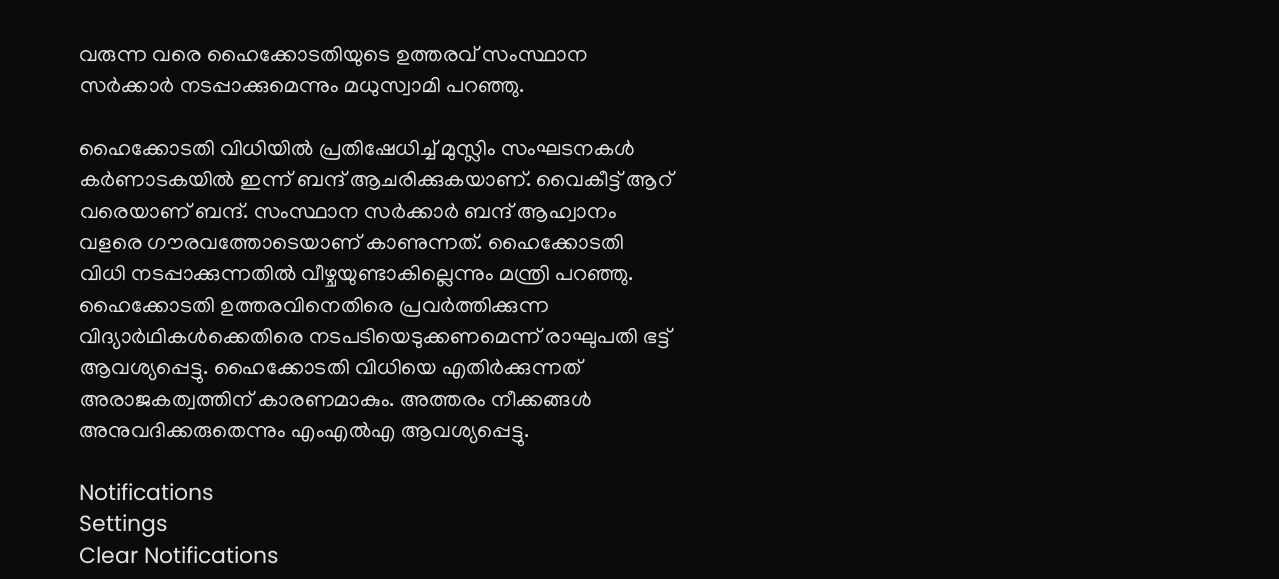വരുന്ന വരെ ഹൈക്കോടതിയുടെ ഉത്തരവ് സംസ്ഥാന സര്‍ക്കാര്‍ നടപ്പാക്കുമെന്നും മധുസ്വാമി പറഞ്ഞു.

ഹൈക്കോടതി വിധിയില്‍ പ്രതിഷേധിച്ച് മുസ്ലിം സംഘടനകള്‍ കര്‍ണാടകയില്‍ ഇന്ന് ബന്ദ് ആചരിക്കുകയാണ്. വൈകീട്ട് ആറ് വരെയാണ് ബന്ദ്. സംസ്ഥാന സര്‍ക്കാര്‍ ബന്ദ് ആഹ്വാനം വളരെ ഗൗരവത്തോടെയാണ് കാണുന്നത്. ഹൈക്കോടതി വിധി നടപ്പാക്കുന്നതില്‍ വീഴ്ചയുണ്ടാകില്ലെന്നും മന്ത്രി പറഞ്ഞു. ഹൈക്കോടതി ഉത്തരവിനെതിരെ പ്രവര്‍ത്തിക്കുന്ന വിദ്യാര്‍ഥികള്‍ക്കെതിരെ നടപടിയെടുക്കണമെന്ന് രാഘുപതി ഭട്ട് ആവശ്യപ്പെട്ടു. ഹൈക്കോടതി വിധിയെ എതിര്‍ക്കുന്നത് അരാജകത്വത്തിന് കാരണമാകും. അത്തരം നീക്കങ്ങള്‍ അനുവദിക്കരുതെന്നും എംഎല്‍എ ആവശ്യപ്പെട്ടു.

Notifications
Settings
Clear Notifications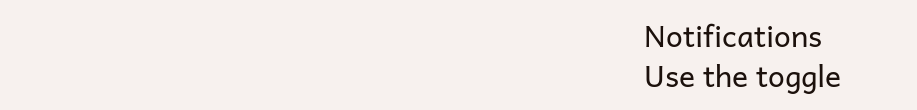Notifications
Use the toggle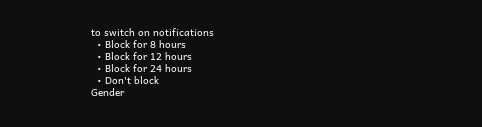to switch on notifications
  • Block for 8 hours
  • Block for 12 hours
  • Block for 24 hours
  • Don't block
Gender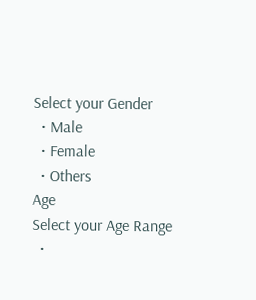Select your Gender
  • Male
  • Female
  • Others
Age
Select your Age Range
  •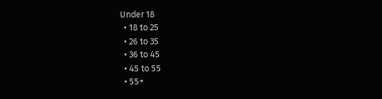Under 18
  • 18 to 25
  • 26 to 35
  • 36 to 45
  • 45 to 55
  • 55+